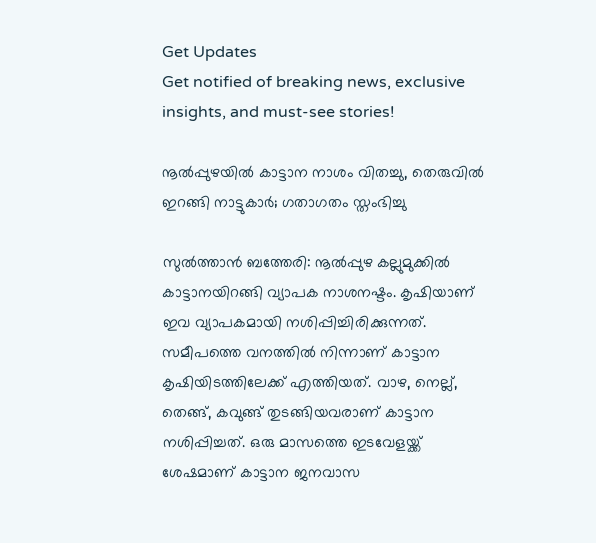Get Updates
Get notified of breaking news, exclusive insights, and must-see stories!

നൂല്‍പ്പുഴയില്‍ കാട്ടാന നാശം വിതച്ചു, തെരുവില്‍ ഇറങ്ങി നാട്ടുകാര്‍; ഗതാഗതം സ്തംഭിച്ചു

സുല്‍ത്താന്‍ ബത്തേരി: നൂല്‍പ്പുഴ കല്ലുമുക്കില്‍ കാട്ടാനയിറങ്ങി വ്യാപക നാശനഷ്ടം. കൃഷിയാണ് ഇവ വ്യാപകമായി നശിപ്പിച്ചിരിക്കുന്നത്. സമീപത്തെ വനത്തില്‍ നിന്നാണ് കാട്ടാന കൃഷിയിടത്തിലേക്ക് എത്തിയത്. വാഴ, നെല്ല്, തെങ്ങ്, കവുങ്ങ് തുടങ്ങിയവരാണ് കാട്ടാന നശിപ്പിച്ചത്. ഒരു മാസത്തെ ഇടവേളയ്ക്ക് ശേഷമാണ് കാട്ടാന ജനവാസ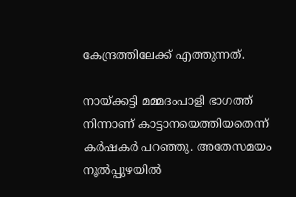കേന്ദ്രത്തിലേക്ക് എത്തുന്നത്.

നായ്ക്കട്ടി മമ്മദംപാളി ഭാഗത്ത് നിന്നാണ് കാട്ടാനയെത്തിയതെന്ന് കര്‍ഷകര്‍ പറഞ്ഞു. അതേസമയം നൂല്‍പ്പുഴയില്‍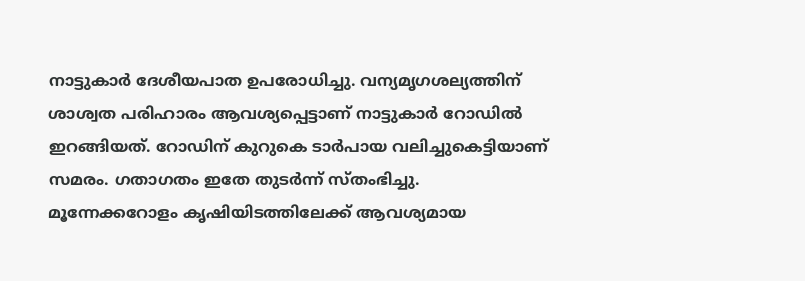നാട്ടുകാര്‍ ദേശീയപാത ഉപരോധിച്ചു. വന്യമൃഗശല്യത്തിന് ശാശ്വത പരിഹാരം ആവശ്യപ്പെട്ടാണ് നാട്ടുകാര്‍ റോഡില്‍ ഇറങ്ങിയത്. റോഡിന് കുറുകെ ടാര്‍പായ വലിച്ചുകെട്ടിയാണ് സമരം. ഗതാഗതം ഇതേ തുടര്‍ന്ന് സ്തംഭിച്ചു.
മൂന്നേക്കറോളം കൃഷിയിടത്തിലേക്ക് ആവശ്യമായ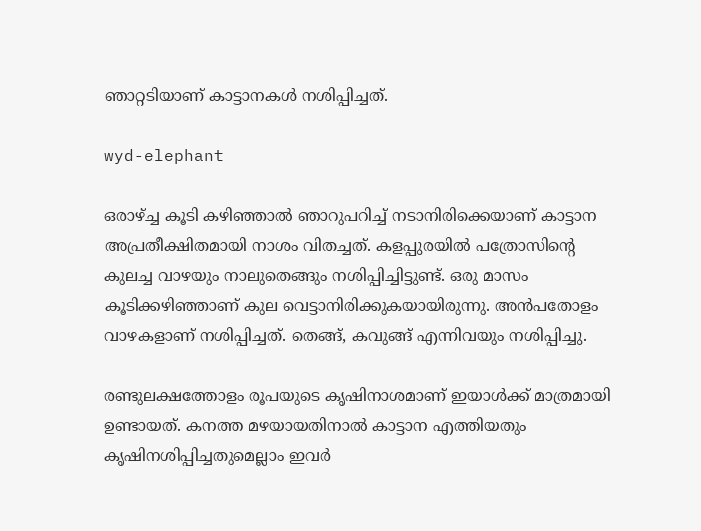ഞാറ്റടിയാണ് കാട്ടാനകള്‍ നശിപ്പിച്ചത്.

wyd-elephant

ഒരാഴ്ച്ച കൂടി കഴിഞ്ഞാല്‍ ഞാറുപറിച്ച് നടാനിരിക്കെയാണ് കാട്ടാന അപ്രതീക്ഷിതമായി നാശം വിതച്ചത്. കളപ്പുരയില്‍ പത്രോസിന്റെ കുലച്ച വാഴയും നാലുതെങ്ങും നശിപ്പിച്ചിട്ടുണ്ട്. ഒരു മാസം കൂടിക്കഴിഞ്ഞാണ് കുല വെട്ടാനിരിക്കുകയായിരുന്നു. അന്‍പതോളം വാഴകളാണ് നശിപ്പിച്ചത്. തെങ്ങ്, കവുങ്ങ് എന്നിവയും നശിപ്പിച്ചു.

രണ്ടുലക്ഷത്തോളം രൂപയുടെ കൃഷിനാശമാണ് ഇയാള്‍ക്ക് മാത്രമായി ഉണ്ടായത്. കനത്ത മഴയായതിനാല്‍ കാട്ടാന എത്തിയതും കൃഷിനശിപ്പിച്ചതുമെല്ലാം ഇവര്‍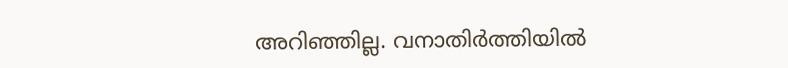അറിഞ്ഞില്ല. വനാതിര്‍ത്തിയില്‍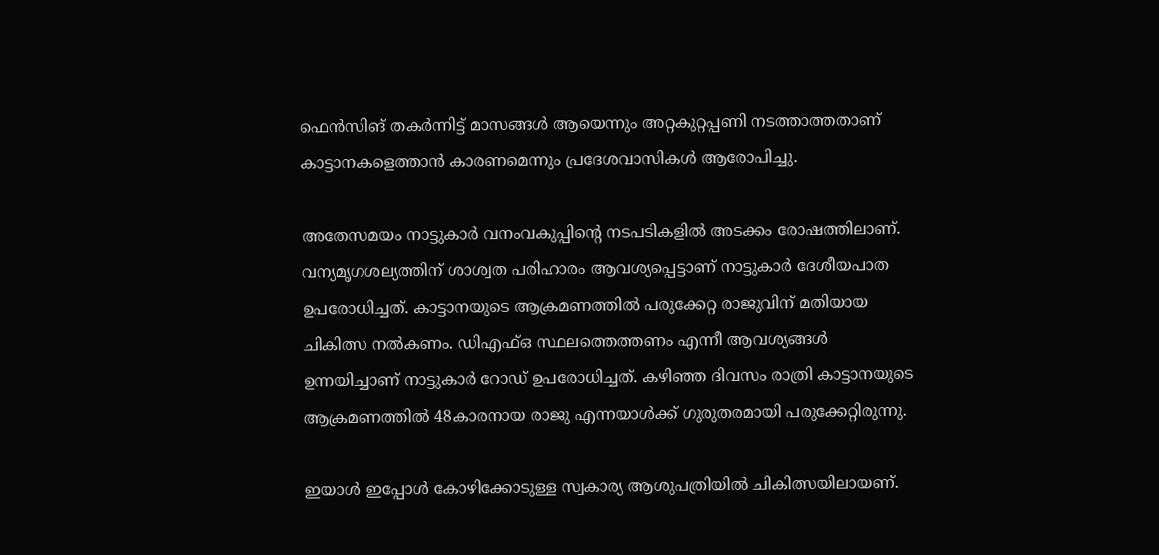ഫെന്‍സിങ് തകര്‍ന്നിട്ട് മാസങ്ങള്‍ ആയെന്നും അറ്റകുറ്റപ്പണി നടത്താത്തതാണ് കാട്ടാനകളെത്താന്‍ കാരണമെന്നും പ്രദേശവാസികള്‍ ആരോപിച്ചു.

അതേസമയം നാട്ടുകാര്‍ വനംവകുപ്പിന്റെ നടപടികളില്‍ അടക്കം രോഷത്തിലാണ്. വന്യമൃഗശല്യത്തിന് ശാശ്വത പരിഹാരം ആവശ്യപ്പെട്ടാണ് നാട്ടുകാര്‍ ദേശീയപാത ഉപരോധിച്ചത്. കാട്ടാനയുടെ ആക്രമണത്തില്‍ പരുക്കേറ്റ രാജുവിന് മതിയായ ചികിത്സ നല്‍കണം. ഡിഎഫ്ഒ സ്ഥലത്തെത്തണം എന്നീ ആവശ്യങ്ങള്‍ ഉന്നയിച്ചാണ് നാട്ടുകാര്‍ റോഡ് ഉപരോധിച്ചത്. കഴിഞ്ഞ ദിവസം രാത്രി കാട്ടാനയുടെ ആക്രമണത്തില്‍ 48കാരനായ രാജു എന്നയാള്‍ക്ക് ഗുരുതരമായി പരുക്കേറ്റിരുന്നു.

ഇയാള്‍ ഇപ്പോള്‍ കോഴിക്കോടുള്ള സ്വകാര്യ ആശുപത്രിയില്‍ ചികിത്സയിലായണ്.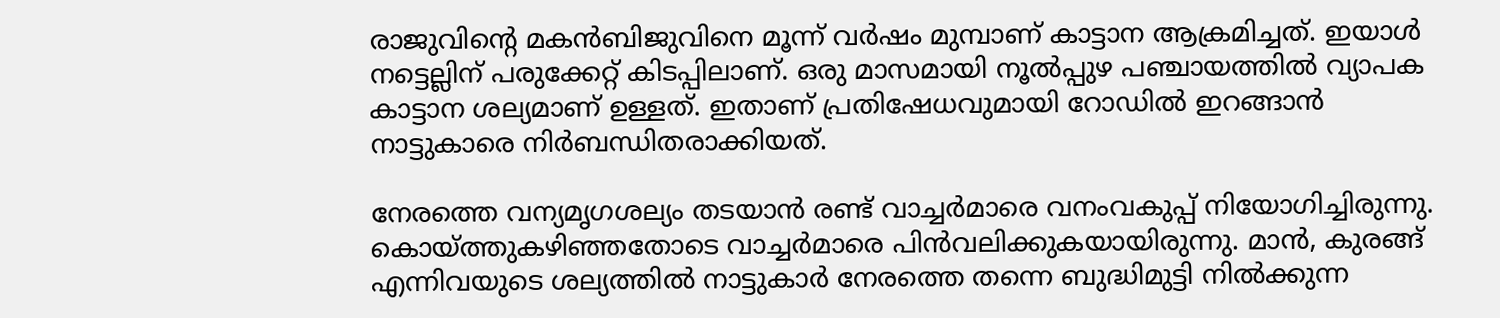രാജുവിന്റെ മകന്‍ബിജുവിനെ മൂന്ന് വര്‍ഷം മുമ്പാണ് കാട്ടാന ആക്രമിച്ചത്. ഇയാള്‍ നട്ടെല്ലിന് പരുക്കേറ്റ് കിടപ്പിലാണ്. ഒരു മാസമായി നൂല്‍പ്പുഴ പഞ്ചായത്തില്‍ വ്യാപക കാട്ടാന ശല്യമാണ് ഉള്ളത്. ഇതാണ് പ്രതിഷേധവുമായി റോഡില്‍ ഇറങ്ങാന്‍ നാട്ടുകാരെ നിര്‍ബന്ധിതരാക്കിയത്.

നേരത്തെ വന്യമൃഗശല്യം തടയാന്‍ രണ്ട് വാച്ചര്‍മാരെ വനംവകുപ്പ് നിയോഗിച്ചിരുന്നു. കൊയ്ത്തുകഴിഞ്ഞതോടെ വാച്ചര്‍മാരെ പിന്‍വലിക്കുകയായിരുന്നു. മാന്‍, കുരങ്ങ് എന്നിവയുടെ ശല്യത്തില്‍ നാട്ടുകാര്‍ നേരത്തെ തന്നെ ബുദ്ധിമുട്ടി നില്‍ക്കുന്ന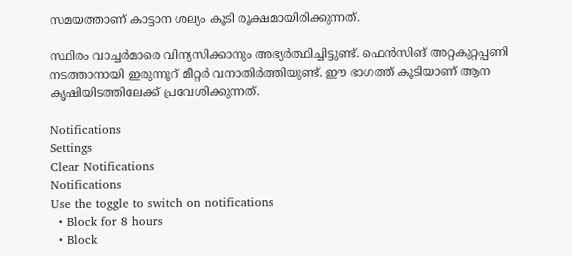സമയത്താണ് കാട്ടാന ശല്യം കൂടി രൂക്ഷമായിരിക്കുന്നത്.

സ്ഥിരം വാച്ചര്‍മാരെ വിന്യസിക്കാനും അഭ്യര്‍ത്ഥിച്ചിട്ടുണ്ട്. ഫെന്‍സിങ് അറ്റകുറ്റപ്പണി നടത്താനായി ഇരുന്നൂറ് മീറ്റര്‍ വനാതിര്‍ത്തിയുണ്ട്. ഈ ഭാഗത്ത് കൂടിയാണ് ആന കൃഷിയിടത്തിലേക്ക് പ്രവേശിക്കുന്നത്.

Notifications
Settings
Clear Notifications
Notifications
Use the toggle to switch on notifications
  • Block for 8 hours
  • Block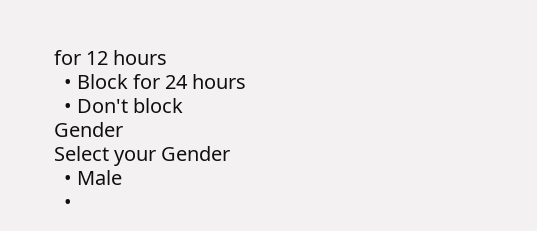for 12 hours
  • Block for 24 hours
  • Don't block
Gender
Select your Gender
  • Male
  •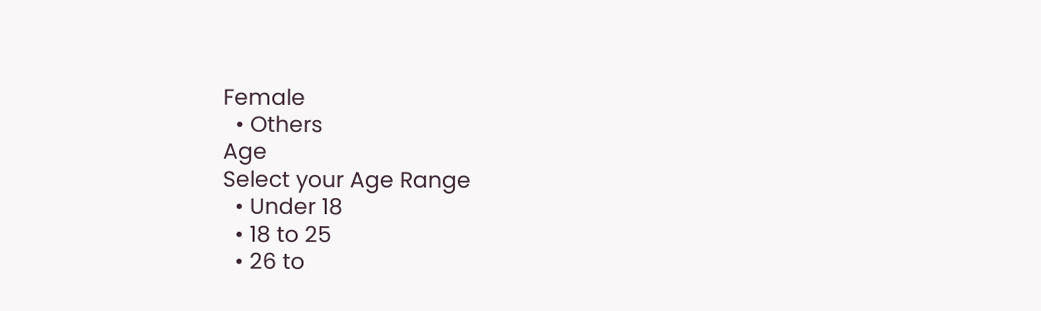Female
  • Others
Age
Select your Age Range
  • Under 18
  • 18 to 25
  • 26 to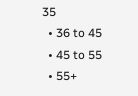35
  • 36 to 45
  • 45 to 55
  • 55+